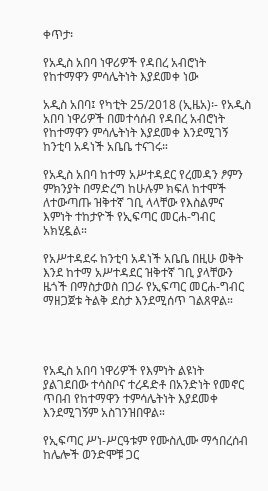ቀጥታ፡

የአዲስ አበባ ነዋሪዎች የዳበረ አብሮነት የከተማዋን ምሳሌትነት እያደመቀ ነው

አዲስ አበባ፤ የካቲት 25/2018 (ኢዜአ)፡- የአዲስ አበባ ነዋሪዎች በመተሳሰብ የዳበረ አብሮነት የከተማዋን ምሳሌትነት እያደመቀ እንደሚገኝ ከንቲባ አዳነች አቤቤ ተናገሩ።

የአዲስ አበባ ከተማ አሥተዳደር የረመዳን ፆምን ምክንያት በማድረግ ከሁሉም ክፍለ ከተሞች ለተውጣጡ ዝቅተኛ ገቢ ላላቸው የእስልምና እምነት ተከታዮች የኢፍጣር መርሐ-ግብር አክሂዷል።

የአሥተዳደሩ ከንቲባ አዳነች አቤቤ በዚሁ ወቅት እንደ ከተማ አሥተዳደር ዝቅተኛ ገቢ ያላቸውን ዜጎች በማስታወስ በጋራ የኢፍጣር መርሐ-ግብር ማዘጋጀቱ ትልቅ ደስታ እንደሚሰጥ ገልጸዋል።




የአዲስ አበባ ነዋሪዎች የእምነት ልዩነት ያልገደበው ተሳስቦና ተረዳድቶ በአንድነት የመኖር ጥበብ የከተማዋን ተምሳሌትነት እያደመቀ እንደሚገኝም አስገንዝበዋል።

የኢፍጣር ሥነ-ሥርዓቱም የሙስሊሙ ማኅበረሰብ ከሌሎች ወንድሞቹ ጋር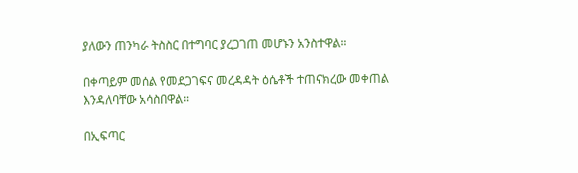ያለውን ጠንካራ ትስስር በተግባር ያረጋገጠ መሆኑን አንስተዋል።

በቀጣይም መሰል የመደጋገፍና መረዳዳት ዕሴቶች ተጠናክረው መቀጠል እንዳለባቸው አሳስበዋል።

በኢፍጣር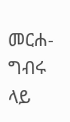መርሐ-ግብሩ ላይ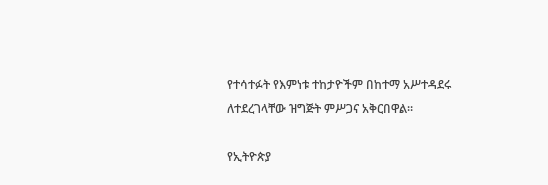የተሳተፉት የእምነቱ ተከታዮችም በከተማ አሥተዳደሩ ለተደረገላቸው ዝግጅት ምሥጋና አቅርበዋል።

የኢትዮጵያ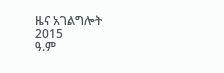ዜና አገልግሎት
2015
ዓ.ም